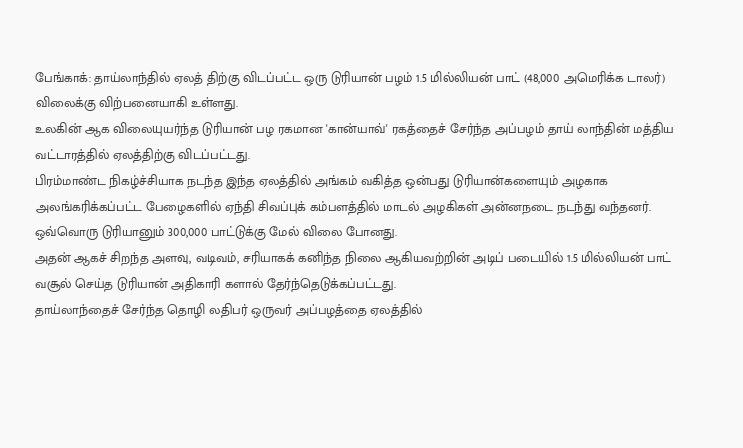பேங்காக்: தாய்லாந்தில் ஏலத் திற்கு விடப்பட்ட ஒரு டுரியான் பழம் 1.5 மில்லியன் பாட் (48,000 அமெரிக்க டாலர்) விலைக்கு விற்பனையாகி உள்ளது.
உலகின் ஆக விலையுயர்ந்த டுரியான் பழ ரகமான 'கான்யாவ்' ரகத்தைச் சேர்ந்த அப்பழம் தாய் லாந்தின் மத்திய வட்டாரத்தில் ஏலத்திற்கு விடப்பட்டது.
பிரம்மாண்ட நிகழ்ச்சியாக நடந்த இந்த ஏலத்தில் அங்கம் வகித்த ஒன்பது டுரியான்களையும் அழகாக அலங்கரிக்கப்பட்ட பேழைகளில் ஏந்தி சிவப்புக் கம்பளத்தில் மாடல் அழகிகள் அன்னநடை நடந்து வந்தனர்.
ஒவ்வொரு டுரியானும் 300,000 பாட்டுக்கு மேல் விலை போனது.
அதன் ஆகச் சிறந்த அளவு, வடிவம், சரியாகக் கனிந்த நிலை ஆகியவற்றின் அடிப் படையில் 1.5 மில்லியன் பாட் வசூல் செய்த டுரியான் அதிகாரி களால் தேர்ந்தெடுக்கப்பட்டது.
தாய்லாந்தைச் சேர்ந்த தொழி லதிபர் ஒருவர் அப்பழத்தை ஏலத்தில்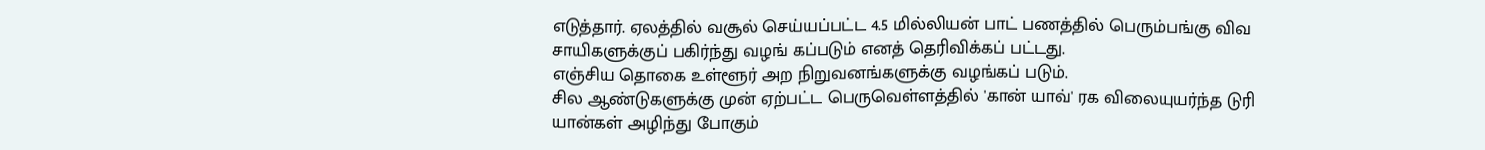எடுத்தார். ஏலத்தில் வசூல் செய்யப்பட்ட 4.5 மில்லியன் பாட் பணத்தில் பெரும்பங்கு விவ சாயிகளுக்குப் பகிர்ந்து வழங் கப்படும் எனத் தெரிவிக்கப் பட்டது.
எஞ்சிய தொகை உள்ளூர் அற நிறுவனங்களுக்கு வழங்கப் படும்.
சில ஆண்டுகளுக்கு முன் ஏற்பட்ட பெருவெள்ளத்தில் 'கான் யாவ்' ரக விலையுயர்ந்த டுரி யான்கள் அழிந்து போகும்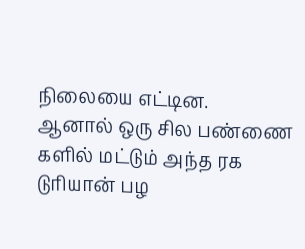நிலையை எட்டின.
ஆனால் ஒரு சில பண்ணை களில் மட்டும் அந்த ரக டுரியான் பழ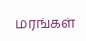மரங்கள்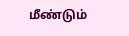மீண்டும்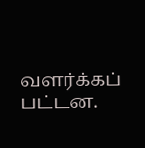வளர்க்கப் பட்டன.